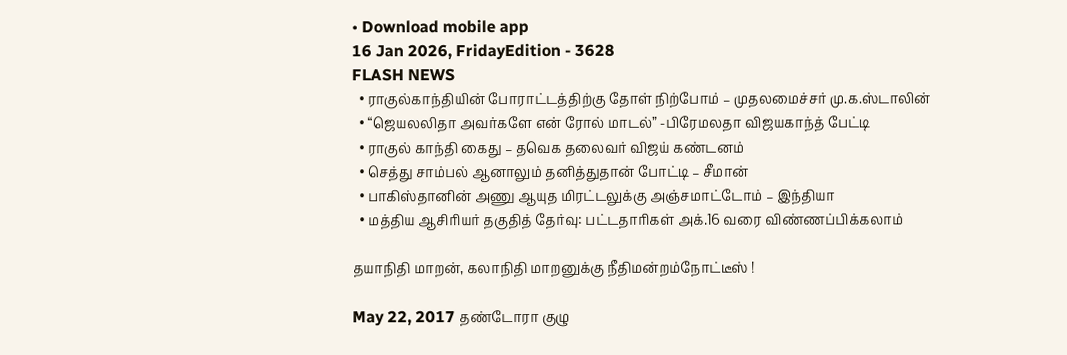• Download mobile app
16 Jan 2026, FridayEdition - 3628
FLASH NEWS
  • ராகுல்காந்தியின் போராட்டத்திற்கு தோள் நிற்போம் – முதலமைச்சர் மு.க.ஸ்டாலின்
  • “ஜெயலலிதா அவர்களே என் ரோல் மாடல்” -பிரேமலதா விஜயகாந்த் பேட்டி
  • ராகுல் காந்தி கைது – தவெக தலைவர் விஜய் கண்டனம்
  • செத்து சாம்பல் ஆனாலும் தனித்துதான் போட்டி – சீமான்
  • பாகிஸ்தானின் அணு ஆயுத மிரட்டலுக்கு அஞ்சமாட்டோம் – இந்தியா
  • மத்திய ஆசிரியர் தகுதித் தேர்வு: பட்டதாரிகள் அக்.16 வரை விண்ணப்பிக்கலாம்

தயாநிதி மாறன், கலாநிதி மாறனுக்கு நீதிமன்றம்நோட்டீஸ் !

May 22, 2017 தண்டோரா குழு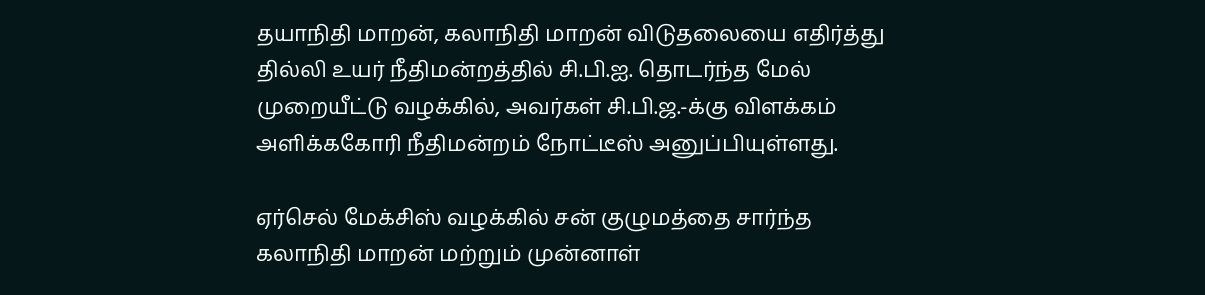தயாநிதி மாறன், கலாநிதி மாறன் விடுதலையை எதிர்த்து தில்லி உயர் நீதிமன்றத்தில் சி.பி.ஐ. தொடர்ந்த மேல் முறையீட்டு வழக்கில், அவர்கள் சி.பி.ஜ.-க்கு விளக்கம் அளிக்ககோரி நீதிமன்றம் நோட்டீஸ் அனுப்பியுள்ளது.

ஏர்செல் மேக்சிஸ் வழக்கில் சன் குழுமத்தை சார்ந்த கலாநிதி மாறன் மற்றும் முன்னாள்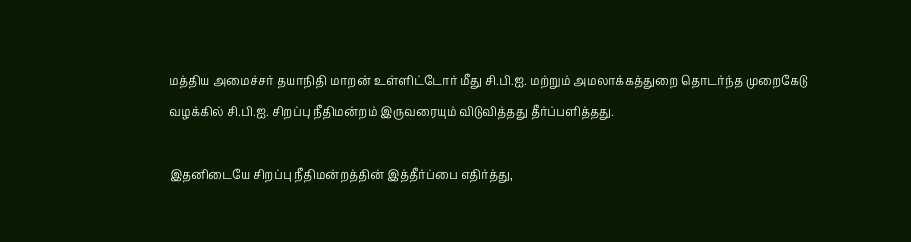மத்திய அமைச்சர் தயாநிதி மாறன் உள்ளிட்டோர் மீது சி.பி.ஐ. மற்றும் அமலாக்கத்துறை தொடர்ந்த முறைகேடு வழக்கில் சி.பி.ஐ. சிறப்பு நீதிமன்றம் இருவரையும் விடுவித்தது தீர்ப்பளித்தது.

இதனிடையே சிறப்பு நீதிமன்றத்தின் இத்தீர்ப்பை எதிர்த்து,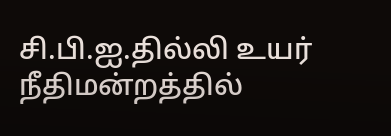சி.பி.ஐ.தில்லி உயர் நீதிமன்றத்தில்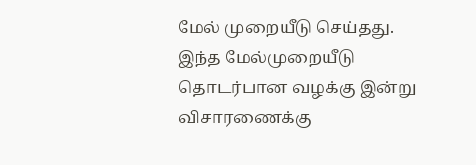மேல் முறையீடு செய்தது. இந்த மேல்முறையீடு தொடர்பான வழக்கு இன்று விசாரணைக்கு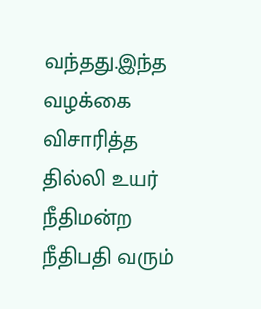வந்தது.இந்த வழக்கை விசாரித்த தில்லி உயர் நீதிமன்ற நீதிபதி வரும்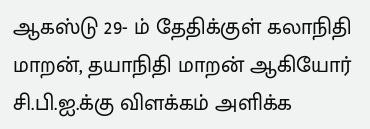ஆகஸ்டு 29- ம் தேதிக்குள் கலாநிதி மாறன், தயாநிதி மாறன் ஆகியோர் சி.பி.ஐ.க்கு விளக்கம் அளிக்க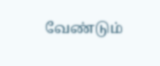வேண்டும்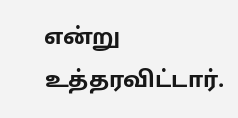என்று உத்தரவிட்டார்.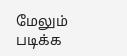மேலும் படிக்க